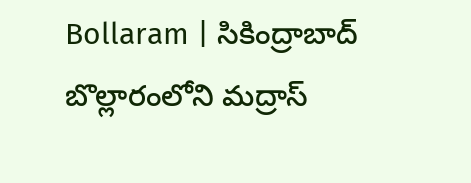Bollaram | సికింద్రాబాద్ బొల్లారంలోని మద్రాస్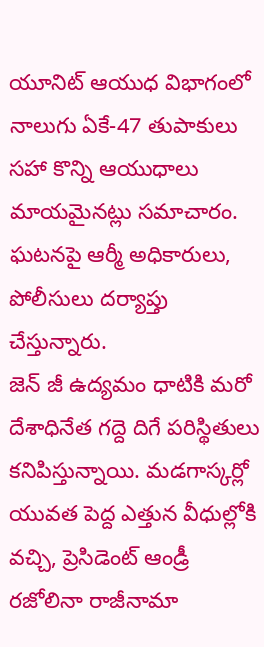యూనిట్ ఆయుధ విభాగంలో నాలుగు ఏకే-47 తుపాకులు సహా కొన్ని ఆయుధాలు మాయమైనట్లు సమాచారం. ఘటనపై ఆర్మీ అధికారులు, పోలీసులు దర్యాప్తు చేస్తున్నారు.
జెన్ జీ ఉద్యమం ధాటికి మరో దేశాధినేత గద్దె దిగే పరిస్థితులు కనిపిస్తున్నాయి. మడగాస్కర్లో యువత పెద్ద ఎత్తున వీధుల్లోకి వచ్చి, ప్రెసిడెంట్ ఆండ్రీ రజోలినా రాజీనామా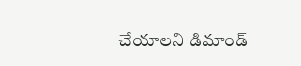చేయాలని డిమాండ్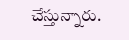చేస్తున్నారు.